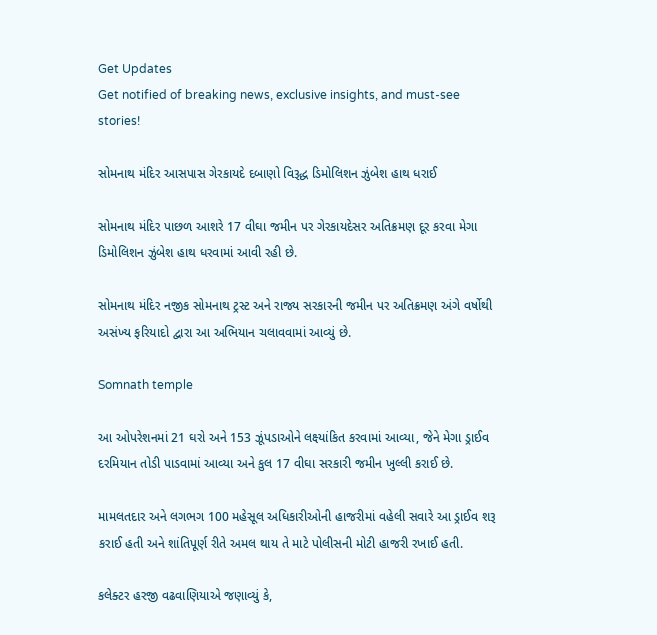Get Updates
Get notified of breaking news, exclusive insights, and must-see stories!

સોમનાથ મંદિર આસપાસ ગેરકાયદે દબાણો વિરૂદ્ધ ડિમોલિશન ઝુંબેશ હાથ ધરાઈ

સોમનાથ મંદિર પાછળ આશરે 17 વીઘા જમીન પર ગેરકાયદેસર અતિક્રમણ દૂર કરવા મેગા ડિમોલિશન ઝુંબેશ હાથ ધરવામાં આવી રહી છે.

સોમનાથ મંદિર નજીક સોમનાથ ટ્રસ્ટ અને રાજ્ય સરકારની જમીન પર અતિક્રમણ અંગે વર્ષોથી અસંખ્ય ફરિયાદો દ્વારા આ અભિયાન ચલાવવામાં આવ્યું છે.

Somnath temple

આ ઓપરેશનમાં 21 ઘરો અને 153 ઝૂંપડાઓને લક્ષ્યાંકિત કરવામાં આવ્યા, જેને મેગા ડ્રાઈવ દરમિયાન તોડી પાડવામાં આવ્યા અને કુલ 17 વીઘા સરકારી જમીન ખુલ્લી કરાઈ છે.

મામલતદાર અને લગભગ 100 મહેસૂલ અધિકારીઓની હાજરીમાં વહેલી સવારે આ ડ્રાઈવ શરૂ કરાઈ હતી અને શાંતિપૂર્ણ રીતે અમલ થાય તે માટે પોલીસની મોટી હાજરી રખાઈ હતી.

કલેક્ટર હરજી વઢવાણિયાએ જણાવ્યું કે,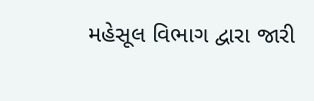મહેસૂલ વિભાગ દ્વારા જારી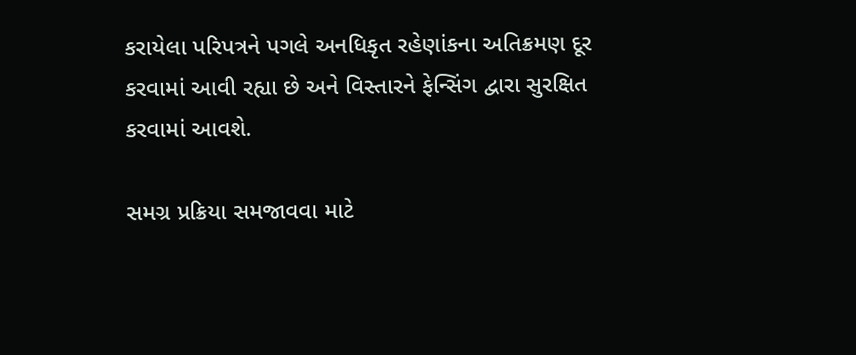કરાયેલા પરિપત્રને પગલે અનધિકૃત રહેણાંકના અતિક્રમણ દૂર કરવામાં આવી રહ્યા છે અને વિસ્તારને ફેન્સિંગ દ્વારા સુરક્ષિત કરવામાં આવશે.

સમગ્ર પ્રક્રિયા સમજાવવા માટે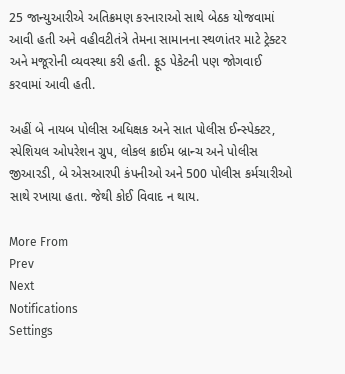25 જાન્યુઆરીએ અતિક્રમણ કરનારાઓ સાથે બેઠક યોજવામાં આવી હતી અને વહીવટીતંત્રે તેમના સામાનના સ્થળાંતર માટે ટ્રેક્ટર અને મજૂરોની વ્યવસ્થા કરી હતી. ફૂડ પેકેટની પણ જોગવાઈ કરવામાં આવી હતી.

અહીં બે નાયબ પોલીસ અધિક્ષક અને સાત પોલીસ ઈન્સ્પેક્ટર, સ્પેશિયલ ઓપરેશન ગ્રુપ, લોકલ ક્રાઈમ બ્રાન્ચ અને પોલીસ જીઆરડી, બે એસઆરપી કંપનીઓ અને 500 પોલીસ કર્મચારીઓ સાથે રખાયા હતા. જેથી કોઈ વિવાદ ન થાય.

More From
Prev
Next
Notifications
Settings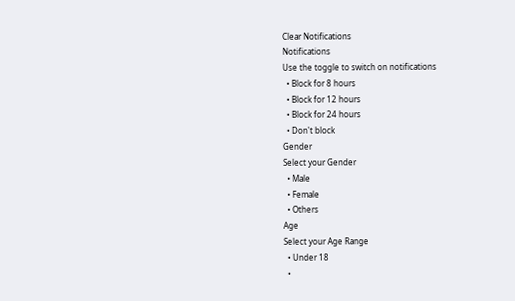Clear Notifications
Notifications
Use the toggle to switch on notifications
  • Block for 8 hours
  • Block for 12 hours
  • Block for 24 hours
  • Don't block
Gender
Select your Gender
  • Male
  • Female
  • Others
Age
Select your Age Range
  • Under 18
  •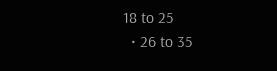18 to 25
  • 26 to 35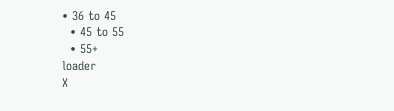• 36 to 45
  • 45 to 55
  • 55+
loader
X